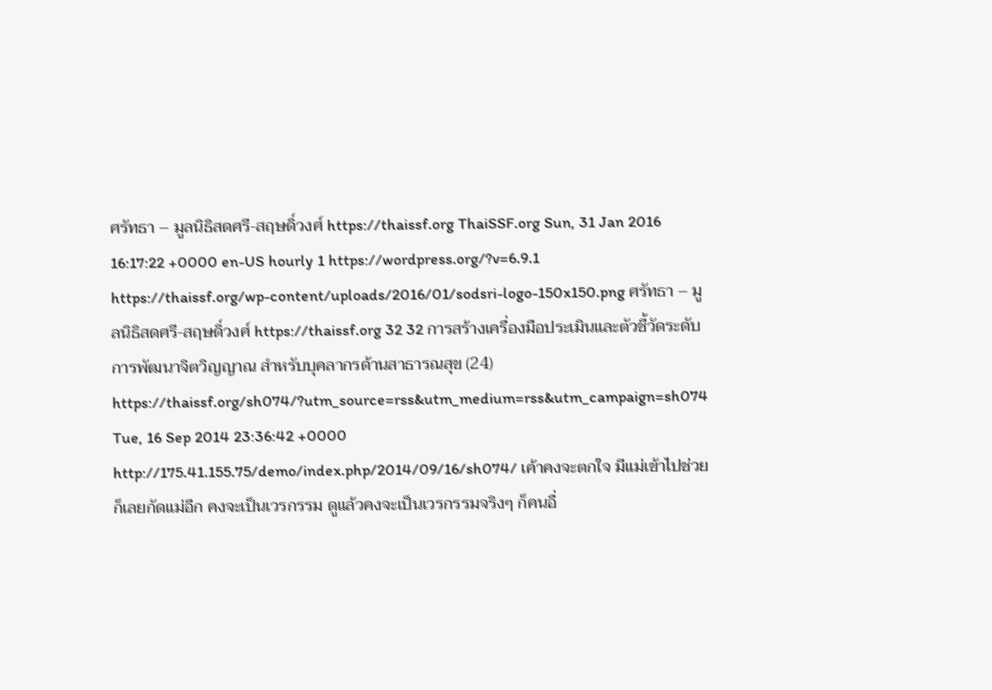ศรัทธา – มูลนิธิสดศรี-สฤษดิ์วงศ์ https://thaissf.org ThaiSSF.org Sun, 31 Jan 2016 16:17:22 +0000 en-US hourly 1 https://wordpress.org/?v=6.9.1 https://thaissf.org/wp-content/uploads/2016/01/sodsri-logo-150x150.png ศรัทธา – มูลนิธิสดศรี-สฤษดิ์วงศ์ https://thaissf.org 32 32 การสร้างเครื่องมือประเมินและตัวชี้วัดระดับการพัฒนาจิตวิญญาณ สำหรับบุคลากรด้านสาธารณสุข (24) https://thaissf.org/sh074/?utm_source=rss&utm_medium=rss&utm_campaign=sh074 Tue, 16 Sep 2014 23:36:42 +0000 http://175.41.155.75/demo/index.php/2014/09/16/sh074/ เค้าคงจะตกใจ มีแม่เข้าไปช่วย ก็เลยกัดแม่อีก คงจะเป็นเวรกรรม ดูแล้วคงจะเป็นเวรกรรมจริงๆ ก็คนอื่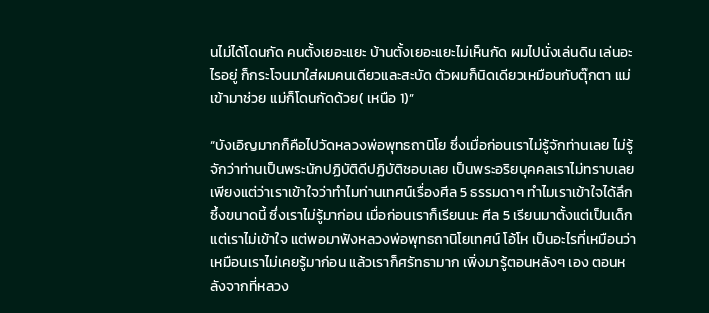นไม่ได้โดนกัด คนตั้งเยอะแยะ บ้านตั้งเยอะแยะไม่เห็นกัด ผมไปนั่งเล่นดิน เล่นอะไรอยู่ ก็กระโจนมาใส่ผมคนเดียวและสะบัด ตัวผมก็นิดเดียวเหมือนกับตุ๊กตา แม่เข้ามาช่วย แม่ก็โดนกัดด้วย( เหนือ 1)”

“บังเอิญมากก็คือไปวัดหลวงพ่อพุทธถานิโย ซึ่งเมื่อก่อนเราไม่รู้จักท่านเลย ไม่รู้จักว่าท่านเป็นพระนักปฏิบัติดีปฏิบัติชอบเลย เป็นพระอริยบุคคลเราไม่ทราบเลย เพียงแต่ว่าเราเข้าใจว่าทำไมท่านเทศน์เรื่องศีล 5 ธรรมดาๆ ทำไมเราเข้าใจได้ลึกซึ้งขนาดนี้ ซึ่งเราไม่รู้มาก่อน เมื่อก่อนเราก็เรียนนะ ศีล 5 เรียนมาตั้งแต่เป็นเด็กแต่เราไม่เข้าใจ แต่พอมาฟังหลวงพ่อพุทธถานิโยเทศน์ โอ้โห เป็นอะไรที่เหมือนว่า เหมือนเราไม่เคยรู้มาก่อน แล้วเราก็ศรัทธามาก เพิ่งมารู้ตอนหลังๆ เอง ตอนหลังจากที่หลวง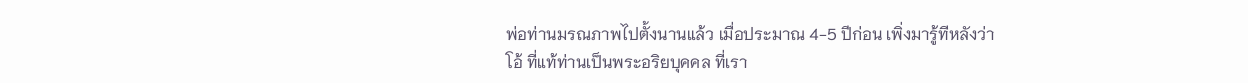พ่อท่านมรณภาพไปตั้งนานแล้ว เมื่อประมาณ 4-5 ปีก่อน เพิ่งมารู้ทีหลังว่า โอ้ ที่แท้ท่านเป็นพระอริยบุคคล ที่เรา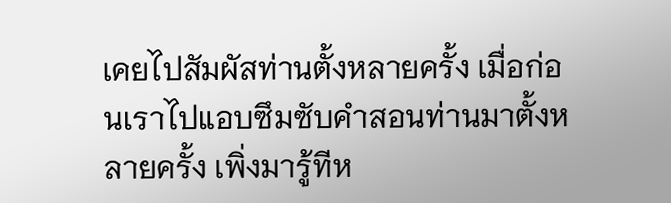เคยไปสัมผัสท่านตั้งหลายครั้ง เมื่อก่อนเราไปแอบซึมซับคำสอนท่านมาตั้งหลายครั้ง เพิ่งมารู้ทีห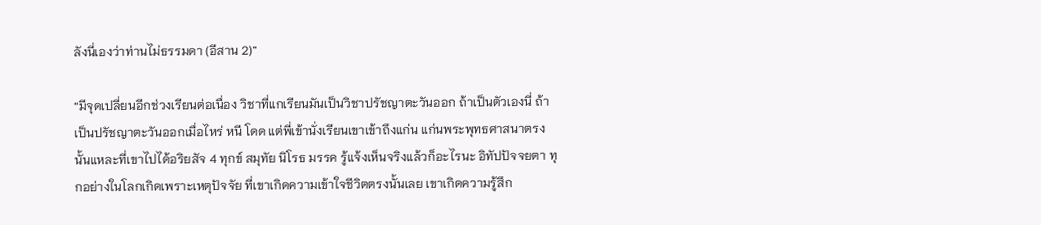ลังนี่เองว่าท่านไม่ธรรมดา (อีสาน 2)”

“มีจุดเปลี่ยนอีกช่วงเรียนต่อเนื่อง วิชาที่แกเรียนมันเป็นวิชาปรัชญาตะวันออก ถ้าเป็นตัวเองนี่ ถ้าเป็นปรัชญาตะวันออกเมื่อไหร่ หนี โดด แต่พี่เข้านั่งเรียนเขาเข้าถึงแก่น แก่นพระพุทธศาสนาตรงนั้นแหละที่เขาไปได้อริยสัจ 4 ทุกข์ สมุทัย นิโรธ มรรค รู้แจ้งเห็นจริงแล้วก็อะไรนะ อิทัปปัจจยตา ทุกอย่างในโลกเกิดเพราะเหตุปัจจัย ที่เขาเกิดความเข้าใจชีวิตตรงนั้นเลย เขาเกิดความรู้สึก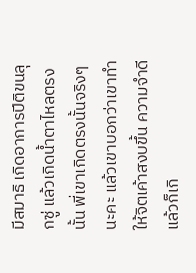มีสมาธิ เกิดอาการปีติขนลุกซู่ แล้วเกิดน้ำตาไหลตรงนั้น พี่เขาเกิดตรงนั้นจริงๆ นะคะ แล้วเขาบอกว่าเขาทำให้จิตเค้าสงบขึ้น ความจำดีแล้วก็เกิ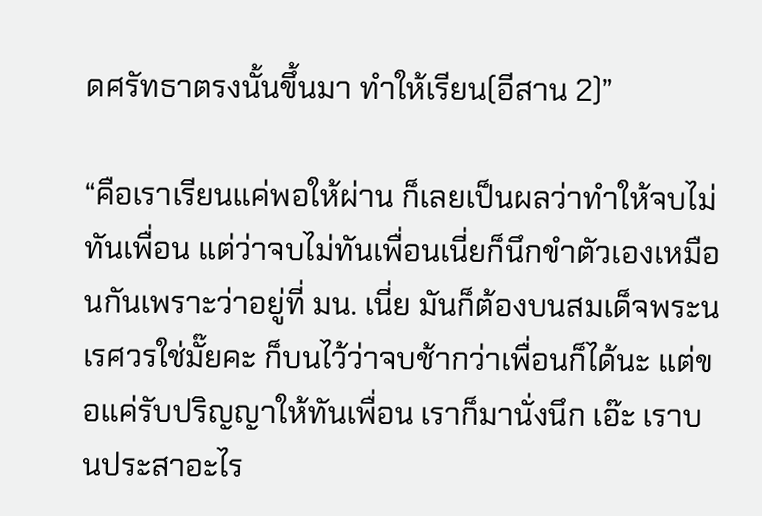ดศรัทธาตรงนั้นขึ้นมา ทำให้เรียน(อีสาน 2)”

“คือเราเรียนแค่พอให้ผ่าน ก็เลยเป็นผลว่าทำให้จบไม่ทันเพื่อน แต่ว่าจบไม่ทันเพื่อนเนี่ยก็นึกขำตัวเองเหมือนกันเพราะว่าอยู่ที่ มน. เนี่ย มันก็ต้องบนสมเด็จพระนเรศวรใช่มั๊ยคะ ก็บนไว้ว่าจบช้ากว่าเพื่อนก็ได้นะ แต่ขอแค่รับปริญญาให้ทันเพื่อน เราก็มานั่งนึก เอ๊ะ เราบนประสาอะไร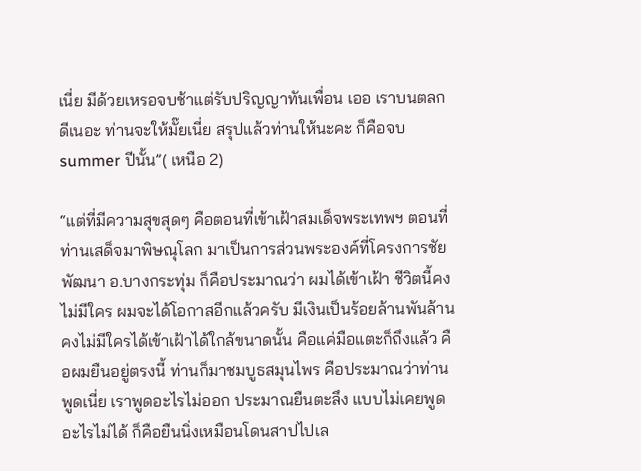เนี่ย มีด้วยเหรอจบช้าแต่รับปริญญาทันเพื่อน เออ เราบนตลกดีเนอะ ท่านจะให้มั๊ยเนี่ย สรุปแล้วท่านให้นะคะ ก็คือจบ summer ปีนั้น”( เหนือ 2)

“แต่ที่มีความสุขสุดๆ คือตอนที่เข้าเฝ้าสมเด็จพระเทพฯ ตอนที่ท่านเสด็จมาพิษณุโลก มาเป็นการส่วนพระองค์ที่โครงการชัยพัฒนา อ.บางกระทุ่ม ก็คือประมาณว่า ผมได้เข้าเฝ้า ชีวิตนี้คงไม่มีใคร ผมจะได้โอกาสอีกแล้วครับ มีเงินเป็นร้อยล้านพันล้านคงไม่มีใครได้เข้าเฝ้าได้ใกล้ขนาดนั้น คือแค่มือแตะก็ถึงแล้ว คือผมยืนอยู่ตรงนี้ ท่านก็มาชมบูธสมุนไพร คือประมาณว่าท่านพูดเนี่ย เราพูดอะไรไม่ออก ประมาณยืนตะลึง แบบไม่เคยพูดอะไรไม่ได้ ก็คือยืนนิ่งเหมือนโดนสาปไปเล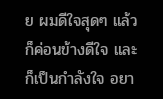ย ผมดีใจสุดๆ แล้ว ก็ค่อนข้างดีใจ และก็เป็นกำลังใจ อยา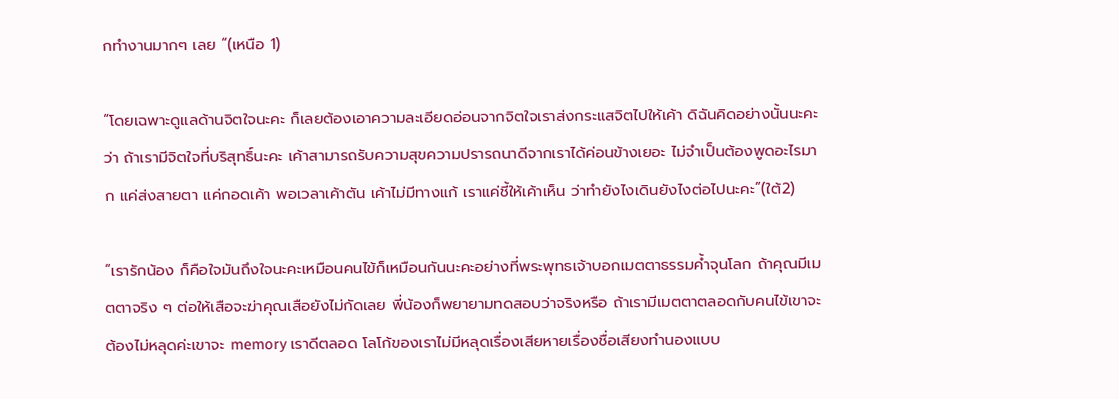กทำงานมากๆ เลย “(เหนือ 1)

“โดยเฉพาะดูแลด้านจิตใจนะคะ ก็เลยต้องเอาความละเอียดอ่อนจากจิตใจเราส่งกระแสจิตไปให้เค้า ดิฉันคิดอย่างนั้นนะคะว่า ถ้าเรามีจิตใจที่บริสุทธิ์นะคะ เค้าสามารถรับความสุขความปรารถนาดีจากเราได้ค่อนข้างเยอะ ไม่จำเป็นต้องพูดอะไรมาก แค่ส่งสายตา แค่กอดเค้า พอเวลาเค้าตัน เค้าไม่มีทางแก้ เราแค่ชี้ให้เค้าเห็น ว่าทำยังไงเดินยังไงต่อไปนะคะ”(ใต้2)

“เรารักน้อง ก็คือใจมันถึงใจนะคะเหมือนคนไข้ก็เหมือนกันนะคะอย่างที่พระพุทธเจ้าบอกเมตตาธรรมค้ำจุนโลก ถ้าคุณมีเมตตาจริง ๆ ต่อให้เสือจะฆ่าคุณเสือยังไม่กัดเลย พี่น้องก็พยายามทดสอบว่าจริงหรือ ถ้าเรามีเมตตาตลอดกับคนไข้เขาจะต้องไม่หลุดค่ะเขาจะ memory เราดีตลอด โลโก้ของเราไม่มีหลุดเรื่องเสียหายเรื่องชื่อเสียงทำนองแบบ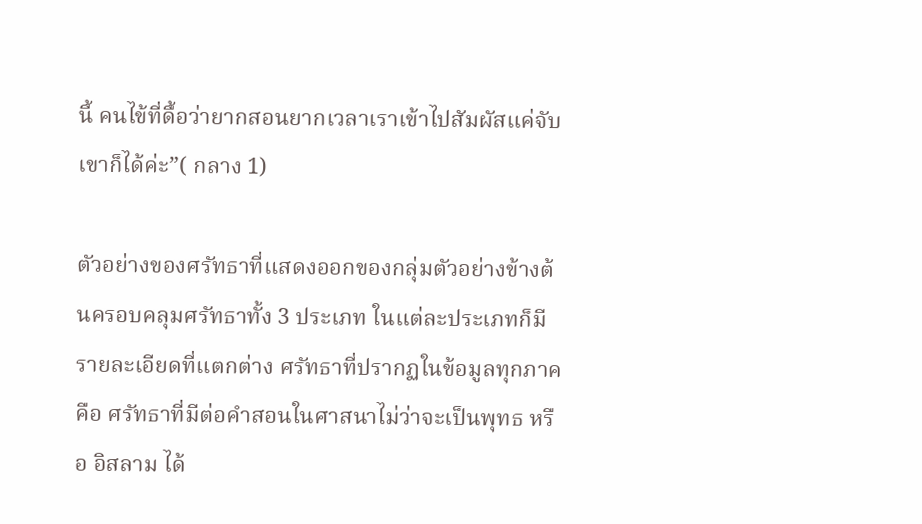นี้ คนไข้ที่ดื้อว่ายากสอนยากเวลาเราเข้าไปสัมผัสแค่จับเขาก็ได้ค่ะ”( กลาง 1)

ตัวอย่างของศรัทธาที่แสดงออกของกลุ่มตัวอย่างข้างต้นครอบคลุมศรัทธาทั้ง 3 ประเภท ในแต่ละประเภทก็มีรายละเอียดที่แตกต่าง ศรัทธาที่ปรากฏในข้อมูลทุกภาคคือ ศรัทธาที่มีต่อคำสอนในศาสนาไม่ว่าจะเป็นพุทธ หรือ อิสลาม ได้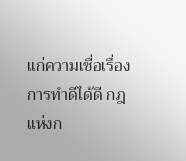แก่ความเชื่อเรื่องการทำดีได้ดี กฎแห่งก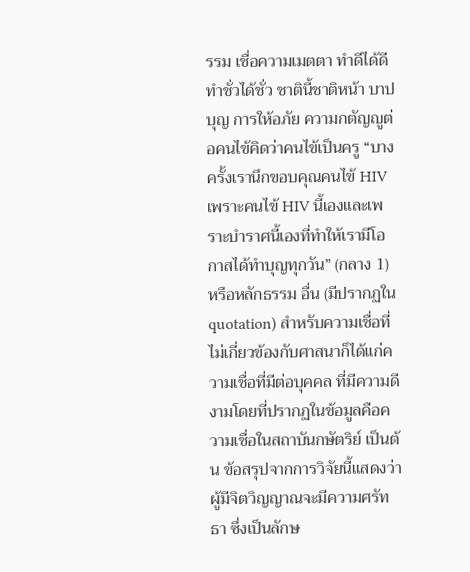รรม เชื่อความเมตตา ทำดีได้ดีทำชั่วได้ชั่ว ชาตินี้ชาติหน้า บาปบุญ การให้อภัย ความกตัญญูต่อคนไข้คิดว่าคนไข้เป็นครู “บางครั้งเรานึกขอบคุณคนไข้ HIV เพราะคนไข้ HIV นี้เองและเพราะบำราศนี้เองที่ทำให้เรามีโอกาสได้ทำบุญทุกวัน” (กลาง 1) หรือหลักธรรม อื่น (มีปรากฏใน quotation) สำหรับความเชื่อที่ไม่เกี่ยวข้องกับศาสนาก็ได้แก่ความเชื่อที่มีต่อบุคคล ที่มีความดีงามโดยที่ปรากฏในข้อมูลคือความเชื่อในสถาบันกษัตริย์ เป็นต้น ข้อสรุปจากการวิจัยนี้แสดงว่าผู้มีจิตวิญญาณจะมีความศรัทธา ซึ่งเป็นลักษ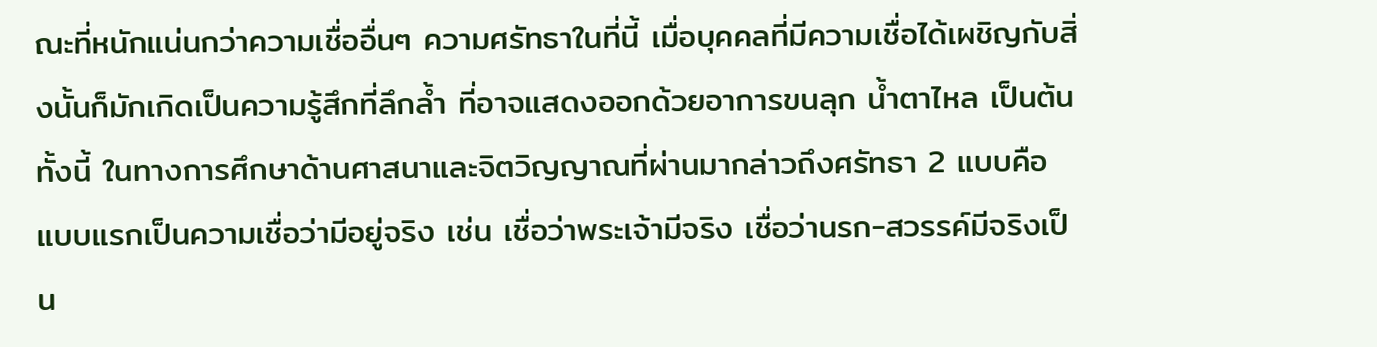ณะที่หนักแน่นกว่าความเชื่ออื่นๆ ความศรัทธาในที่นี้ เมื่อบุคคลที่มีความเชื่อได้เผชิญกับสิ่งนั้นก็มักเกิดเป็นความรู้สึกที่ลึกล้ำ ที่อาจแสดงออกด้วยอาการขนลุก น้ำตาไหล เป็นต้นทั้งนี้ ในทางการศึกษาด้านศาสนาและจิตวิญญาณที่ผ่านมากล่าวถึงศรัทธา 2 แบบคือ แบบแรกเป็นความเชื่อว่ามีอยู่จริง เช่น เชื่อว่าพระเจ้ามีจริง เชื่อว่านรก-สวรรค์มีจริงเป็น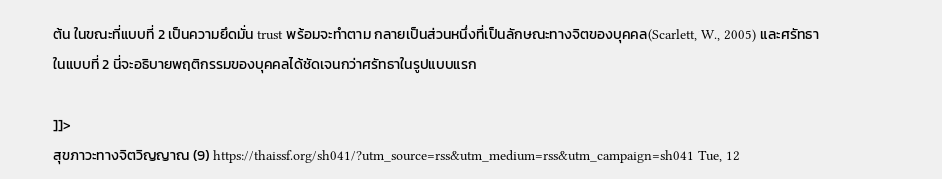ต้น ในขณะที่แบบที่ 2 เป็นความยึดมั่น trust พร้อมจะทำตาม กลายเป็นส่วนหนึ่งที่เป็นลักษณะทางจิตของบุคคล(Scarlett, W., 2005) และศรัทธาในแบบที่ 2 นี่จะอธิบายพฤติกรรมของบุคคลได้ชัดเจนกว่าศรัทธาในรูปแบบแรก

]]>
สุขภาวะทางจิตวิญญาณ (9) https://thaissf.org/sh041/?utm_source=rss&utm_medium=rss&utm_campaign=sh041 Tue, 12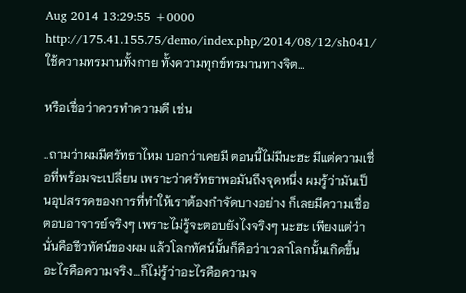Aug 2014 13:29:55 +0000 http://175.41.155.75/demo/index.php/2014/08/12/sh041/ ใช้ความทรมานทั้งกาย ทั้งความทุกข์ทรมานทางจิต…

หรือเชื่อว่าควรทำความดี เช่น

..ถามว่าผมมีศรัทธาไหม บอกว่าเคยมี ตอนนี้ไม่มีนะฮะ มีแต่ความเชื่อที่พร้อมจะเปลี่ยน เพราะว่าศรัทธาพอมันถึงจุดหนึ่ง ผมรู้ว่ามันเป็นอุปสรรคของการที่ทำให้เราต้องกำจัดบางอย่าง ก็เลยมีความเชื่อ ตอบอาจารย์จริงๆ เพราะไม่รู้จะตอบยังไงจริงๆ นะฮะ เพียงแต่ว่านั่นคือชีวทัศน์ของผม แล้วโลกทัศน์นั้นก็คือว่าเวลาโลกนั้นเกิดขึ้นอะไรคือความจริง…ก็ไม่รู้ว่าอะไรคือความจ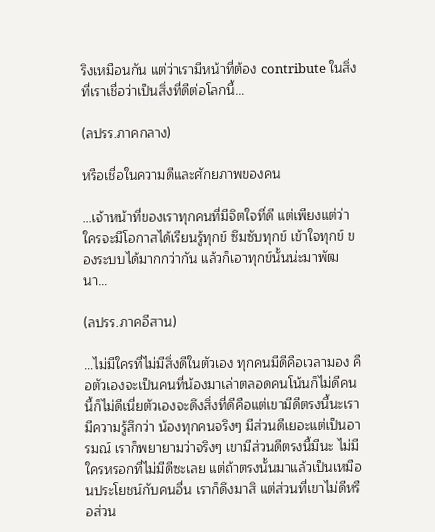ริงเหมือนกัน แต่ว่าเรามีหน้าที่ต้อง contribute ในสิ่งที่เราเชื่อว่าเป็นสิ่งที่ดีต่อโลกนี้…

(ลปรร.ภาคกลาง)

หรือเชื่อในความดีและศักยภาพของคน

…เจ้าหน้าที่ของเราทุกคนที่มีจิตใจที่ดี แต่เพียงแต่ว่าใครจะมีโอกาสได้เรียนรู้ทุกข์ ซึมซับทุกข์ เข้าใจทุกข์ ของระบบได้มากกว่ากัน แล้วก็เอาทุกข์นั้นน่ะมาพัฒนา…

(ลปรร.ภาคอีสาน)

…ไม่มีใครที่ไม่มีสิ่งดีในตัวเอง ทุกคนมีดีคือเวลามอง คือตัวเองจะเป็นคนที่น้องมาเล่าตลอดคนโน้นก็ไม่ดีคนนี้ก็ไม่ดีเนี่ยตัวเองจะดึงสิ่งที่ดีคือแต่เขามีดีตรงนี้นะเรามีความรู้สึกว่า น้องทุกคนจริงๆ มีส่วนดีเยอะแต่เป็นอารมณ์ เราก็พยายามว่าจริงๆ เขามีส่วนดีตรงนี้มีนะ ไม่มีใครหรอกที่ไม่มีดีซะเลย แต่ถ้าตรงนั้นมาแล้วเป็นเหมือนประโยชน์กับคนอื่น เราก็ดึงมาสิ แต่ส่วนที่เขาไม่ดีหรือส่วน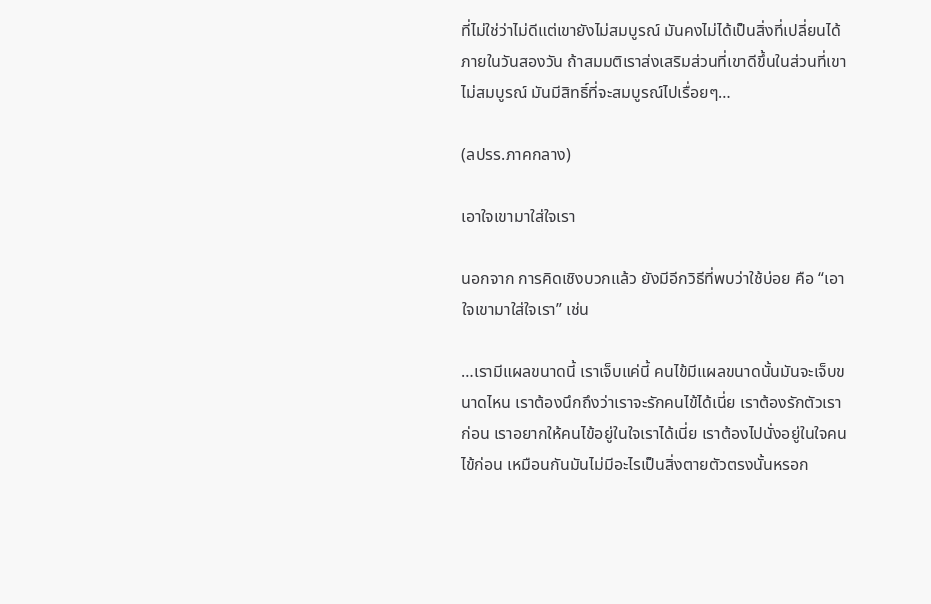ที่ไม่ใช่ว่าไม่ดีแต่เขายังไม่สมบูรณ์ มันคงไม่ได้เป็นสิ่งที่เปลี่ยนได้ภายในวันสองวัน ถ้าสมมติเราส่งเสริมส่วนที่เขาดีขึ้นในส่วนที่เขาไม่สมบูรณ์ มันมีสิทธิ์ที่จะสมบูรณ์ไปเรื่อยๆ…

(ลปรร.ภาคกลาง)

เอาใจเขามาใส่ใจเรา

นอกจาก การคิดเชิงบวกแล้ว ยังมีอีกวิธีที่พบว่าใช้บ่อย คือ “เอาใจเขามาใส่ใจเรา” เช่น

…เรามีแผลขนาดนี้ เราเจ็บแค่นี้ คนไข้มีแผลขนาดนั้นมันจะเจ็บขนาดไหน เราต้องนึกถึงว่าเราจะรักคนไข้ได้เนี่ย เราต้องรักตัวเราก่อน เราอยากให้คนไข้อยู่ในใจเราได้เนี่ย เราต้องไปนั่งอยู่ในใจคนไข้ก่อน เหมือนกันมันไม่มีอะไรเป็นสิ่งตายตัวตรงนั้นหรอก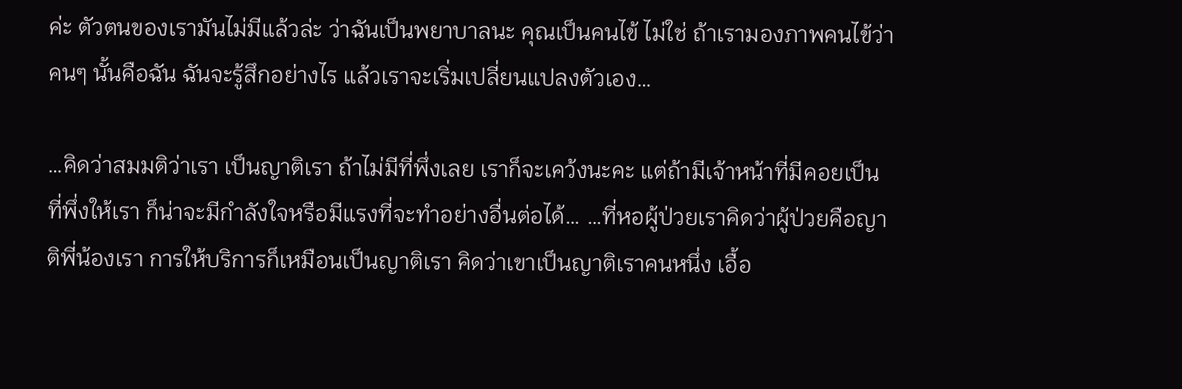ค่ะ ตัวตนของเรามันไม่มีแล้วล่ะ ว่าฉันเป็นพยาบาลนะ คุณเป็นคนไข้ ไม่ใช่ ถ้าเรามองภาพคนไข้ว่าคนๆ นั้นคือฉัน ฉันจะรู้สึกอย่างไร แล้วเราจะเริ่มเปลี่ยนแปลงตัวเอง…

…คิดว่าสมมติว่าเรา เป็นญาติเรา ถ้าไม่มีที่พึ่งเลย เราก็จะเคว้งนะคะ แต่ถ้ามีเจ้าหน้าที่มีคอยเป็นที่พึ่งให้เรา ก็น่าจะมีกําลังใจหรือมีแรงที่จะทําอย่างอื่นต่อได้… …ที่หอผู้ป่วยเราคิดว่าผู้ป่วยคือญาติพี่น้องเรา การให้บริการก็เหมือนเป็นญาติเรา คิดว่าเขาเป็นญาติเราคนหนึ่ง เอื้อ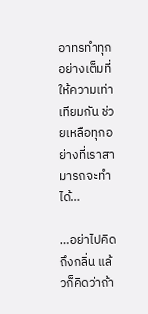อาทรทําทุกอย่างเต็มที่ ให้ความเท่าเทียมกัน ช่วยเหลือทุกอย่างที่เราสามารถจะทําได้…

…อย่าไปคิดถึงกลิ่น แล้วก็คิดว่าถ้า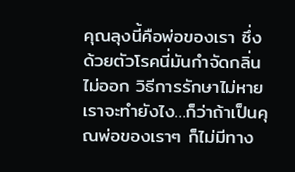คุณลุงนี้คือพ่อของเรา ซึ่งด้วยตัวโรคนี่มันกำจัดกลิ่นไม่ออก วิธีการรักษาไม่หายเราจะทำยังไง…ก็ว่าถ้าเป็นคุณพ่อของเราๆ ก็ไม่มีทาง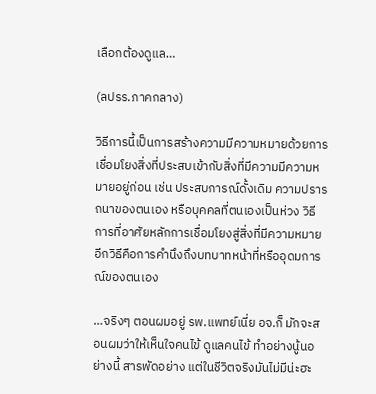เลือกต้องดูแล…

(ลปรร.ภาคกลาง)

วิธีการนี้เป็นการสร้างความมีความหมายด้วยการเชื่อมโยงสิ่งที่ประสบเข้ากับสิ่งที่มีความมีความหมายอยู่ก่อน เช่น ประสบการณ์ดั้งเดิม ความปรารถนาของตนเอง หรือบุคคลที่ตนเองเป็นห่วง วิธีการที่อาศัยหลักการเชื่อมโยงสู่สิ่งที่มีความหมายอีกวิธีคือการคำนึงถึงบทบาทหน้าที่หรืออุดมการณ์ของตนเอง

…จริงๆ ตอนผมอยู่ รพ.แพทย์เนี่ย อจ.ก็ มักจะสอนผมว่าให้เห็นใจคนไข้ ดูแลคนไข้ ทําอย่างนู้นอย่างนี้ สารพัดอย่าง แต่ในชีวิตจริงมันไม่มีน่ะฮะ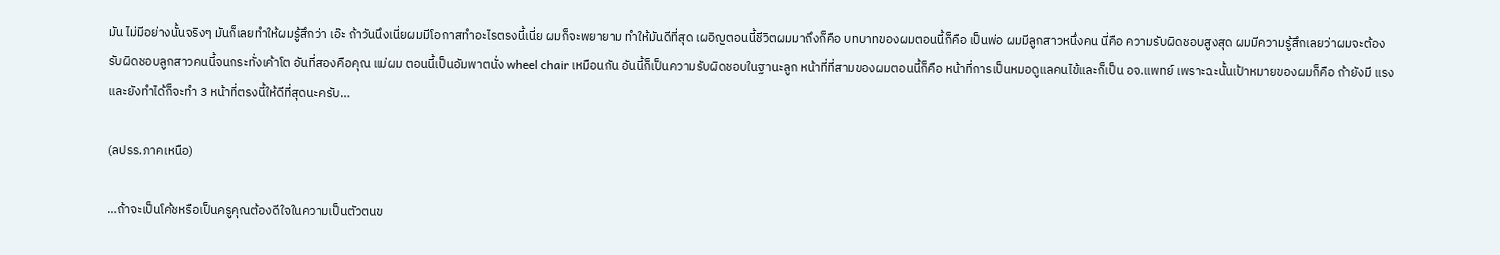มัน ไม่มีอย่างนั้นจริงๆ มันก็เลยทําให้ผมรู้สึกว่า เอ๊ะ ถ้าวันนึงเนี่ยผมมีโอกาสทําอะไรตรงนี้เนี่ย ผมก็จะพยายาม ทําให้มันดีที่สุด เผอิญตอนนี้ชีวิตผมมาถึงก็คือ บทบาทของผมตอนนี้ก็คือ เป็นพ่อ ผมมีลูกสาวหนึ่งคน นี่คือ ความรับผิดชอบสูงสุด ผมมีความรู้สึกเลยว่าผมจะต้องรับผิดชอบลูกสาวคนนี้จนกระทั่งเค้าโต อันที่สองคือคุณ แม่ผม ตอนนี้เป็นอัมพาตนั่ง wheel chair เหมือนกัน อันนี้ก็เป็นความรับผิดชอบในฐานะลูก หน้าที่ที่สามของผมตอนนี้ก็คือ หน้าที่การเป็นหมอดูแลคนไข้และก็เป็น อจ.แพทย์ เพราะฉะนั้นเป้าหมายของผมก็คือ ถ้ายังมี แรงและยังทําได้ก็จะทํา 3 หน้าที่ตรงนี้ให้ดีที่สุดนะครับ…

(ลปรร.ภาคเหนือ)

…ถ้าจะเป็นโค้ชหรือเป็นครูคุณต้องดีใจในความเป็นตัวตนข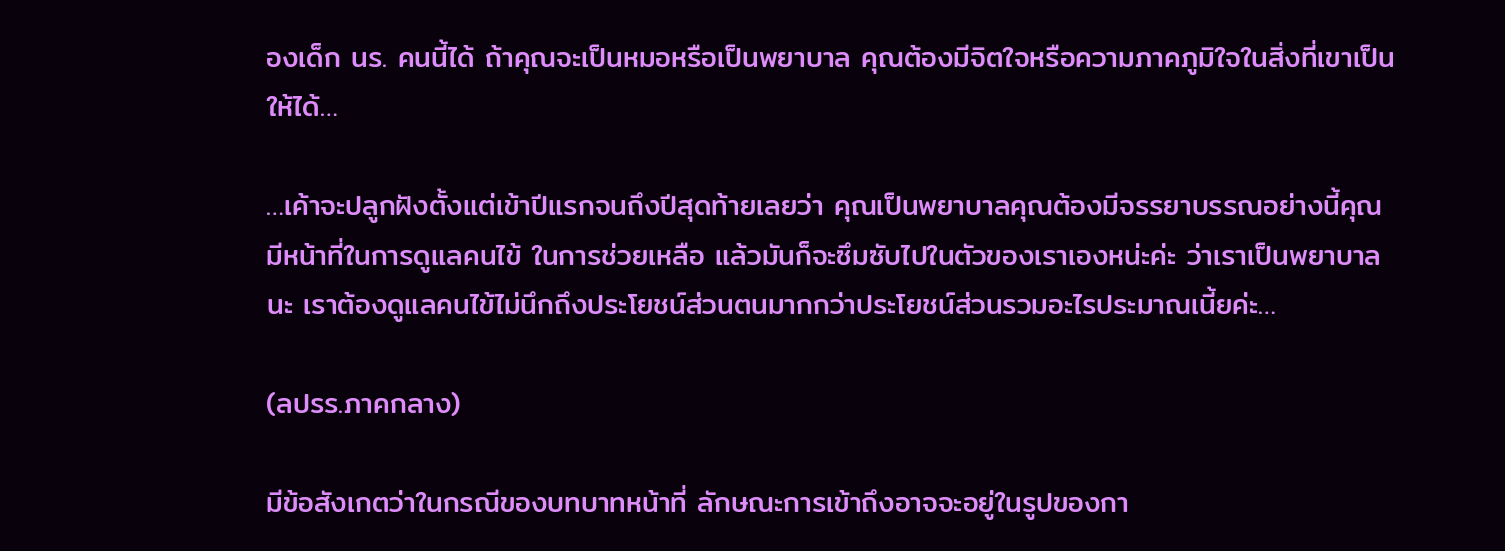องเด็ก นร. คนนี้ได้ ถ้าคุณจะเป็นหมอหรือเป็นพยาบาล คุณต้องมีจิตใจหรือความภาคภูมิใจในสิ่งที่เขาเป็นให้ได้…

…เค้าจะปลูกฝังตั้งแต่เข้าปีแรกจนถึงปีสุดท้ายเลยว่า คุณเป็นพยาบาลคุณต้องมีจรรยาบรรณอย่างนี้คุณมีหน้าที่ในการดูแลคนไข้ ในการช่วยเหลือ แล้วมันก็จะซึมซับไปในตัวของเราเองหน่ะค่ะ ว่าเราเป็นพยาบาลนะ เราต้องดูแลคนไข้ไม่นึกถึงประโยชน์ส่วนตนมากกว่าประโยชน์ส่วนรวมอะไรประมาณเนี้ยค่ะ…

(ลปรร.ภาคกลาง)

มีข้อสังเกตว่าในกรณีของบทบาทหน้าที่ ลักษณะการเข้าถึงอาจจะอยู่ในรูปของกา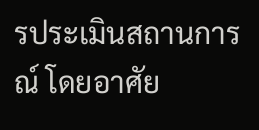รประเมินสถานการณ์ โดยอาศัย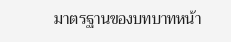มาตรฐานของบทบาทหน้า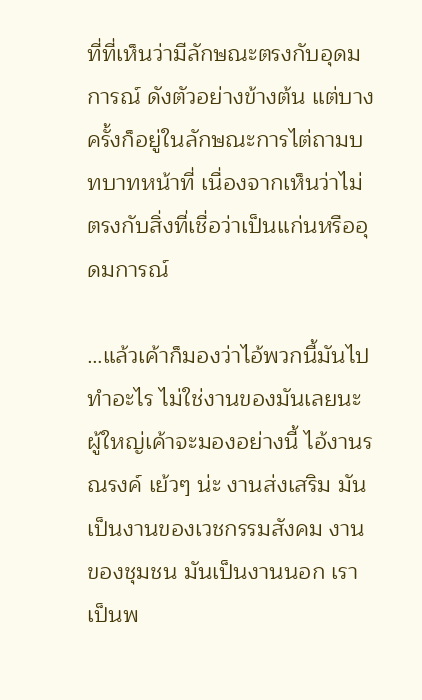ที่ที่เห็นว่ามีลักษณะตรงกับอุดมการณ์ ดังตัวอย่างข้างต้น แต่บางครั้งก็อยู่ในลักษณะการไต่ถามบทบาทหน้าที่ เนื่องจากเห็นว่าไม่ตรงกับสิ่งที่เชื่อว่าเป็นแก่นหรืออุดมการณ์

…แล้วเค้าก็มองว่าไอ้พวกนี้มันไปทำอะไร ไม่ใช่งานของมันเลยนะ ผู้ใหญ่เค้าจะมองอย่างนี้ ไอ้งานรณรงค์ เย้วๆ น่ะ งานส่งเสริม มันเป็นงานของเวชกรรมสังคม งานของชุมชน มันเป็นงานนอก เราเป็นพ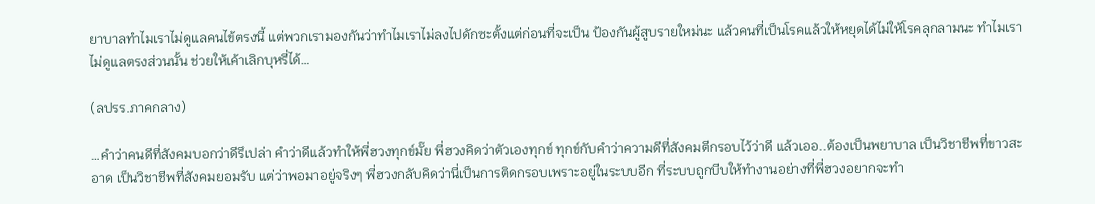ยาบาลทำไมเราไม่ดูแลคนไข้ตรงนี้ แต่พวกเรามองกันว่าทำไมเราไม่ลงไปดักซะตั้งแต่ก่อนที่จะเป็น ป้องกันผู้สูบรายใหม่นะ แล้วคนที่เป็นโรคแล้วให้หยุดได้ไม่ให้โรคลุกลามนะ ทำไมเราไม่ดูแลตรงส่วนนั้น ช่วยให้เค้าเลิกบุหรี่ได้…

(ลปรร.ภาคกลาง)

…คำว่าคนดีที่สังคมบอกว่าดีรึเปล่า คำว่าดีแล้วทำให้พี่ฮวงทุกข์มั๊ย พี่ฮวงคิดว่าตัวเองทุกข์ ทุกข์กับคำว่าความดีที่สังคมตีกรอบไว้ว่าดี แล้วเออ..ต้องเป็นพยาบาล เป็นวิชาชีพที่ขาวสะอาด เป็นวิชาชีพที่สังคมยอมรับ แต่ว่าพอมาอยู่จริงๆ พี่ฮวงกลับคิดว่านี่เป็นการติดกรอบเพราะอยู่ในระบบอีก ที่ระบบถูกบีบให้ทำงานอย่างที่พี่ฮวงอยากจะทำ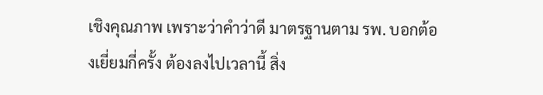เชิงคุณภาพ เพราะว่าคำว่าดี มาตรฐานตาม รพ. บอกต้องเยี่ยมกี่ครั้ง ต้องลงไปเวลานี้ สิ่ง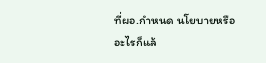ที่ผอ.กำหนด นโยบายหรืออะไรก็แล้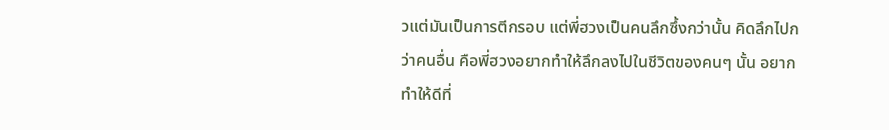วแต่มันเป็นการตีกรอบ แต่พี่ฮวงเป็นคนลึกซึ้งกว่านั้น คิดลึกไปกว่าคนอื่น คือพี่ฮวงอยากทำให้ลึกลงไปในชีวิตของคนๆ นั้น อยากทำให้ดีที่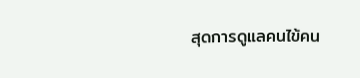สุดการดูแลคนไข้คน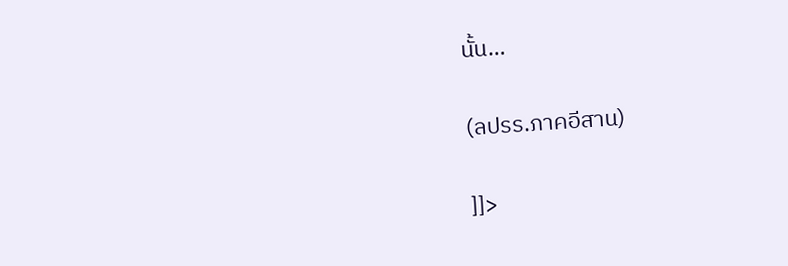นั้น…

(ลปรร.ภาคอีสาน)

]]>